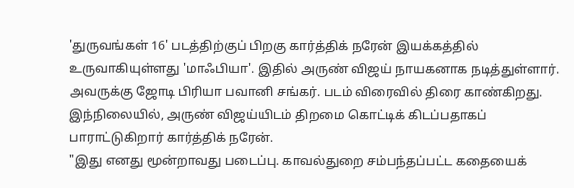'துருவங்கள் 16' படத்திற்குப் பிறகு கார்த்திக் நரேன் இயக்கத்தில் உருவாகியுள்ளது 'மாஃபியா'. இதில் அருண் விஜய் நாயகனாக நடித்துள்ளார். அவருக்கு ஜோடி பிரியா பவானி சங்கர். படம் விரைவில் திரை காண்கிறது.
இந்நிலையில், அருண் விஜய்யிடம் திறமை கொட்டிக் கிடப்பதாகப் பாராட்டுகிறார் கார்த்திக் நரேன்.
"இது எனது மூன்றாவது படைப்பு. காவல்துறை சம்பந்தப்பட்ட கதையைக்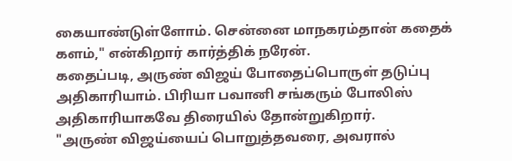கையாண்டுள்ளோம். சென்னை மாநகரம்தான் கதைக் களம்," என்கிறார் கார்த்திக் நரேன்.
கதைப்படி, அருண் விஜய் போதைப்பொருள் தடுப்பு அதிகாரியாம். பிரியா பவானி சங்கரும் போலிஸ் அதிகாரியாகவே திரையில் தோன்றுகிறார்.
"அருண் விஜய்யைப் பொறுத்தவரை, அவரால்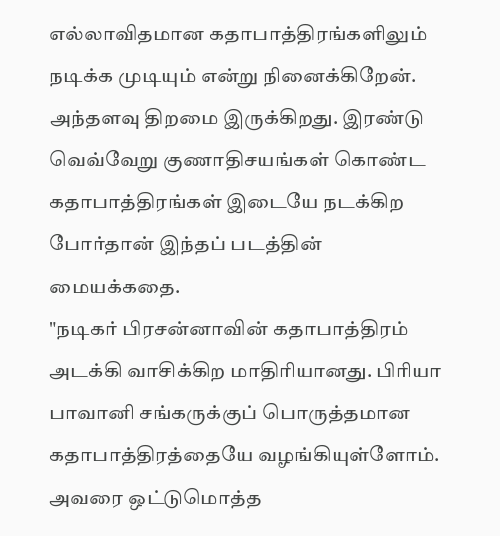எல்லாவிதமான கதாபாத்திரங்களிலும் நடிக்க முடியும் என்று நினைக்கிறேன். அந்தளவு திறமை இருக்கிறது. இரண்டு வெவ்வேறு குணாதிசயங்கள் கொண்ட கதாபாத்திரங்கள் இடையே நடக்கிற போர்தான் இந்தப் படத்தின் மையக்கதை.
"நடிகர் பிரசன்னாவின் கதாபாத்திரம் அடக்கி வாசிக்கிற மாதிரியானது. பிரியா பாவானி சங்கருக்குப் பொருத்தமான கதாபாத்திரத்தையே வழங்கியுள்ளோம். அவரை ஒட்டுமொத்த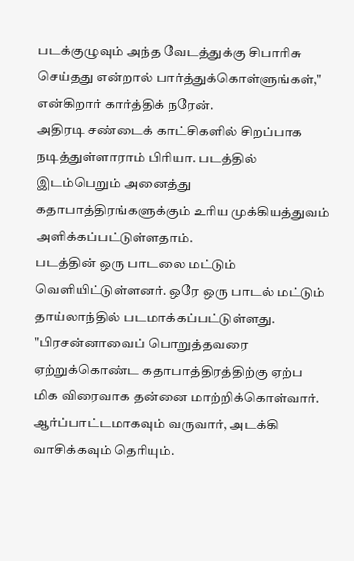படக்குழுவும் அந்த வேடத்துக்கு சிபாரிசு செய்தது என்றால் பார்த்துக்கொள்ளுங்கள்," என்கிறார் கார்த்திக் நரேன்.
அதிரடி சண்டைக் காட்சிகளில் சிறப்பாக நடித்துள்ளாராம் பிரியா. படத்தில் இடம்பெறும் அனைத்து கதாபாத்திரங்களுக்கும் உரிய முக்கியத்துவம் அளிக்கப்பட்டுள்ளதாம்.
படத்தின் ஒரு பாடலை மட்டும் வெளியிட்டுள்ளனர். ஒரே ஒரு பாடல் மட்டும் தாய்லாந்தில் படமாக்கப்பட்டுள்ளது.
"பிரசன்னாவைப் பொறுத்தவரை ஏற்றுக்கொண்ட கதாபாத்திரத்திற்கு ஏற்ப மிக விரைவாக தன்னை மாற்றிக்கொள்வார். ஆர்ப்பாட்டமாகவும் வருவார், அடக்கி வாசிக்கவும் தெரியும்.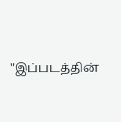"இப்படத்தின்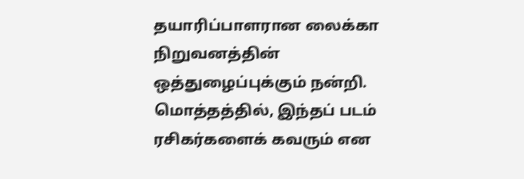தயாரிப்பாளரான லைக்கா நிறுவனத்தின் ஒத்துழைப்புக்கும் நன்றி. மொத்தத்தில், இந்தப் படம் ரசிகர்களைக் கவரும் என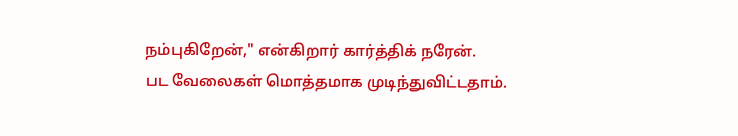நம்புகிறேன்," என்கிறார் கார்த்திக் நரேன்.
பட வேலைகள் மொத்தமாக முடிந்துவிட்டதாம்.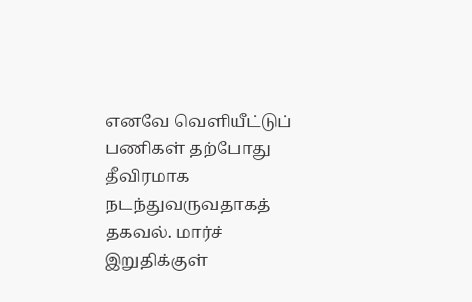எனவே வெளியீட்டுப் பணிகள் தற்போது தீவிரமாக நடந்துவருவதாகத் தகவல். மார்ச் இறுதிக்குள்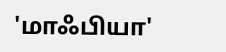'மாஃபியா'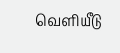வெளியீடு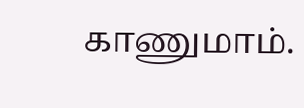காணுமாம்.